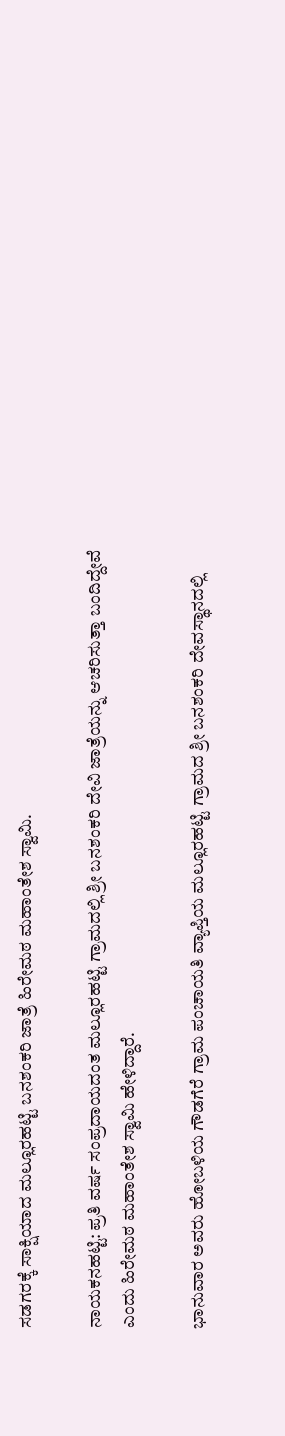ಸಡಗರಕ್ಕೆ ಸಾಕ್ಷಿಯಾದ ಮಲ್ಲೂರಹಟ್ಟಿ ಬನಶಂಕರಿ ಜಾತ್ರೆ ಹಿರೇಮಠ ಮಹಾಂತೇಶ ಸ್ವಾಮಿ.

ನಾಯಕನಹಟ್ಟಿ: ಪ್ರತಿ ವರ್ಷ ಸಂಪ್ರದಾಯದಂತ ಮಲ್ಲೂರಹಟ್ಟಿ ಗ್ರಾಮದಲ್ಲಿ ಶ್ರೀ ಬನಶಂಕರಿ ದೇವಿ ಜಾತ್ರೆಯನ್ನು ಆಚರಿಸುತ್ತಾ ಬಂದಿದ್ದೇವೆ ಎಂದು ಹಿರೇಮಠ ಮಹಾಂತೇಶ ಸ್ವಾಮಿ ಹೇಳಿದ್ದಾರೆ.

ಭಾನುವಾರ ಅವರು ಹೋಬಳಿಯ ಗೌಡಗೆರೆ ಗ್ರಾಮ ಪಂಚಾಯತಿ ವ್ಯಾಪ್ತಿಯ ಮಲ್ಲೂರಹಟ್ಟಿ ಗ್ರಾಮದ ಶ್ರೀ ಬನಶಂಕರಿ ದೇವಸ್ಥಾನದಲ್ಲಿ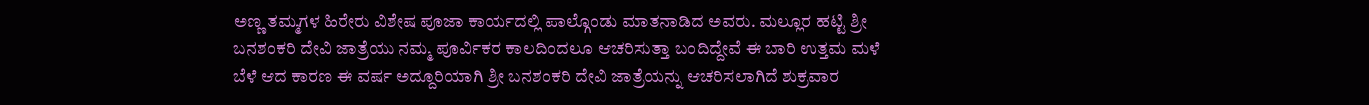ಅಣ್ಣ ತಮ್ಮಗಳ ಹಿರೇರು ವಿಶೇಷ ಪೂಜಾ ಕಾರ್ಯದಲ್ಲಿ ಪಾಲ್ಗೊಂಡು ಮಾತನಾಡಿದ ಅವರು. ಮಲ್ಲೂರ ಹಟ್ಟಿ ಶ್ರೀ ಬನಶಂಕರಿ ದೇವಿ ಜಾತ್ರೆಯು ನಮ್ಮ ಪೂರ್ವಿಕರ ಕಾಲದಿಂದಲೂ ಆಚರಿಸುತ್ತಾ ಬಂದಿದ್ದೇವೆ ಈ ಬಾರಿ ಉತ್ತಮ ಮಳೆ ಬೆಳೆ ಆದ ಕಾರಣ ಈ ವರ್ಷ ಅದ್ದೂರಿಯಾಗಿ ಶ್ರೀ ಬನಶಂಕರಿ ದೇವಿ ಜಾತ್ರೆಯನ್ನು ಆಚರಿಸಲಾಗಿದೆ ಶುಕ್ರವಾರ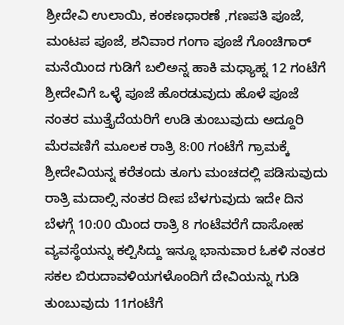ಶ್ರೀದೇವಿ ಉಲಾಯಿ, ಕಂಕಣಧಾರಣೆ ,ಗಣಪತಿ ಪೂಜೆ, ಮಂಟಪ ಪೂಜೆ, ಶನಿವಾರ ಗಂಗಾ ಪೂಜೆ ಗೊಂಚಿಗಾರ್ ಮನೆಯಿಂದ ಗುಡಿಗೆ ಬಲಿಅನ್ನ ಹಾಕಿ ಮಧ್ಯಾಹ್ನ 12 ಗಂಟೆಗೆ ಶ್ರೀದೇವಿಗೆ ಒಳ್ಳೆ ಪೂಜೆ ಹೊರಡುವುದು ಹೊಳೆ ಪೂಜೆ ನಂತರ ಮುತ್ತೈದೆಯರಿಗೆ ಉಡಿ ತುಂಬುವುದು ಅದ್ದೂರಿ ಮೆರವಣಿಗೆ ಮೂಲಕ ರಾತ್ರಿ 8:00 ಗಂಟೆಗೆ ಗ್ರಾಮಕ್ಕೆ ಶ್ರೀದೇವಿಯನ್ನ ಕರೆತಂದು ತೂಗು ಮಂಚದಲ್ಲಿ ಪಡಿಸುವುದು ರಾತ್ರಿ ಮದಾಲ್ಸಿ ನಂತರ ದೀಪ ಬೆಳಗುವುದು ಇದೇ ದಿನ ಬೆಳಗ್ಗೆ 10:00 ಯಿಂದ ರಾತ್ರಿ 8 ಗಂಟೆವರೆಗೆ ದಾಸೋಹ ವ್ಯವಸ್ಥೆಯನ್ನು ಕಲ್ಪಿಸಿದ್ದು ಇನ್ನೂ ಭಾನುವಾರ ಓಕಳಿ ನಂತರ ಸಕಲ ಬಿರುದಾವಳಿಯಗಳೊಂದಿಗೆ ದೇವಿಯನ್ನು ಗುಡಿ ತುಂಬುವುದು 11ಗಂಟೆಗೆ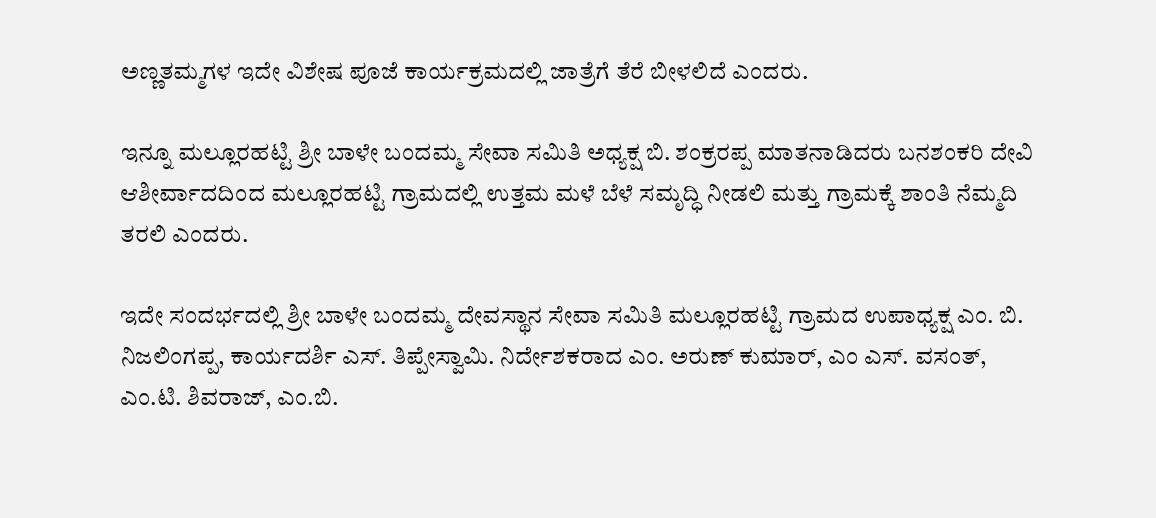ಅಣ್ಣತಮ್ಮಗಳ ಇದೇ ವಿಶೇಷ ಪೂಜೆ ಕಾರ್ಯಕ್ರಮದಲ್ಲಿ ಜಾತ್ರೆಗೆ ತೆರೆ ಬೀಳಲಿದೆ ಎಂದರು.

ಇನ್ನೂ ಮಲ್ಲೂರಹಟ್ಟಿ ಶ್ರೀ ಬಾಳೇ ಬಂದಮ್ಮ ಸೇವಾ ಸಮಿತಿ ಅಧ್ಯಕ್ಷ ಬಿ. ಶಂಕ್ರರಪ್ಪ ಮಾತನಾಡಿದರು ಬನಶಂಕರಿ ದೇವಿ ಆಶೀರ್ವಾದದಿಂದ ಮಲ್ಲೂರಹಟ್ಟಿ ಗ್ರಾಮದಲ್ಲಿ ಉತ್ತಮ ಮಳೆ ಬೆಳೆ ಸಮೃದ್ಧಿ ನೀಡಲಿ ಮತ್ತು ಗ್ರಾಮಕ್ಕೆ ಶಾಂತಿ ನೆಮ್ಮದಿ ತರಲಿ ಎಂದರು.

ಇದೇ ಸಂದರ್ಭದಲ್ಲಿ ಶ್ರೀ ಬಾಳೇ ಬಂದಮ್ಮ ದೇವಸ್ಥಾನ ಸೇವಾ ಸಮಿತಿ ಮಲ್ಲೂರಹಟ್ಟಿ ಗ್ರಾಮದ ಉಪಾಧ್ಯಕ್ಷ ಎಂ. ಬಿ. ನಿಜಲಿಂಗಪ್ಪ, ಕಾರ್ಯದರ್ಶಿ ಎಸ್. ತಿಪ್ಪೇಸ್ವಾಮಿ. ನಿರ್ದೇಶಕರಾದ ಎಂ. ಅರುಣ್ ಕುಮಾರ್, ಎಂ ಎಸ್. ವಸಂತ್, ಎಂ.ಟಿ. ಶಿವರಾಜ್, ಎಂ.ಬಿ.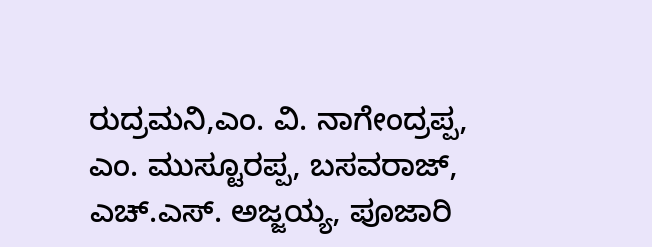ರುದ್ರಮನಿ,ಎಂ. ವಿ. ನಾಗೇಂದ್ರಪ್ಪ, ಎಂ. ಮುಸ್ಟೂರಪ್ಪ, ಬಸವರಾಜ್, ಎಚ್.ಎಸ್. ಅಜ್ಜಯ್ಯ, ಪೂಜಾರಿ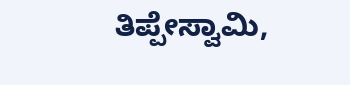ತಿಪ್ಪೇಸ್ವಾಮಿ,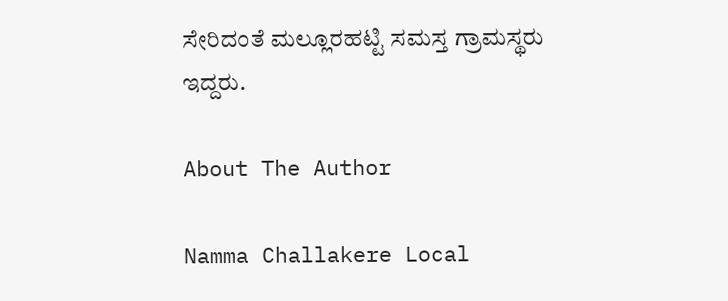ಸೇರಿದಂತೆ ಮಲ್ಲೂರಹಟ್ಟಿ ಸಮಸ್ತ ಗ್ರಾಮಸ್ಥರು ಇದ್ದರು.

About The Author

Namma Challakere Local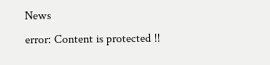News
error: Content is protected !!